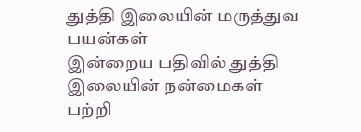துத்தி இலையின் மருத்துவ பயன்கள்
இன்றைய பதிவில் துத்தி இலையின் நன்மைகள் பற்றி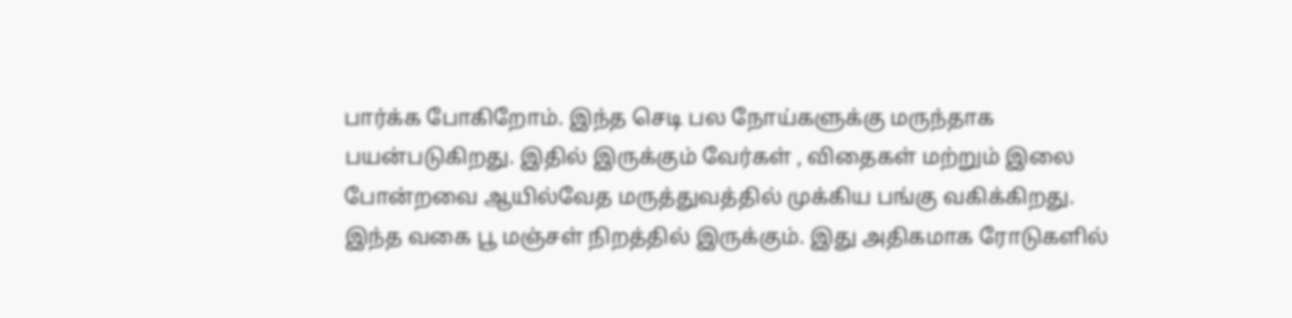பார்க்க போகிறோம். இந்த செடி பல நோய்களுக்கு மருந்தாக பயன்படுகிறது. இதில் இருக்கும் வேர்கள் , விதைகள் மற்றும் இலை போன்றவை ஆயில்வேத மருத்துவத்தில் முக்கிய பங்கு வகிக்கிறது. இந்த வகை பூ மஞ்சள் நிறத்தில் இருக்கும். இது அதிகமாக ரோடுகளில்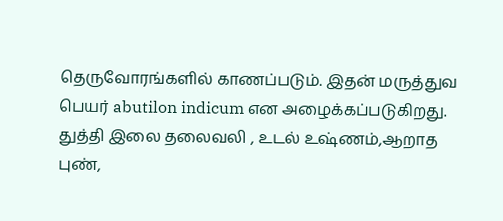தெருவோரங்களில் காணப்படும். இதன் மருத்துவ பெயர் abutilon indicum என அழைக்கப்படுகிறது. துத்தி இலை தலைவலி , உடல் உஷ்ணம்,ஆறாத புண்,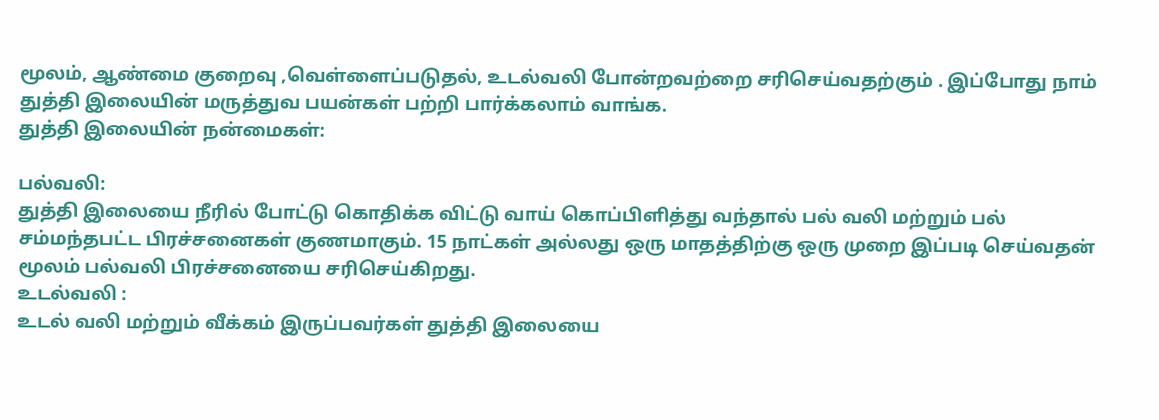மூலம், ஆண்மை குறைவு ,வெள்ளைப்படுதல், உடல்வலி போன்றவற்றை சரிசெய்வதற்கும் . இப்போது நாம் துத்தி இலையின் மருத்துவ பயன்கள் பற்றி பார்க்கலாம் வாங்க.
துத்தி இலையின் நன்மைகள்:

பல்வலி:
துத்தி இலையை நீரில் போட்டு கொதிக்க விட்டு வாய் கொப்பிளித்து வந்தால் பல் வலி மற்றும் பல் சம்மந்தபட்ட பிரச்சனைகள் குணமாகும். 15 நாட்கள் அல்லது ஒரு மாதத்திற்கு ஒரு முறை இப்படி செய்வதன் மூலம் பல்வலி பிரச்சனையை சரிசெய்கிறது.
உடல்வலி :
உடல் வலி மற்றும் வீக்கம் இருப்பவர்கள் துத்தி இலையை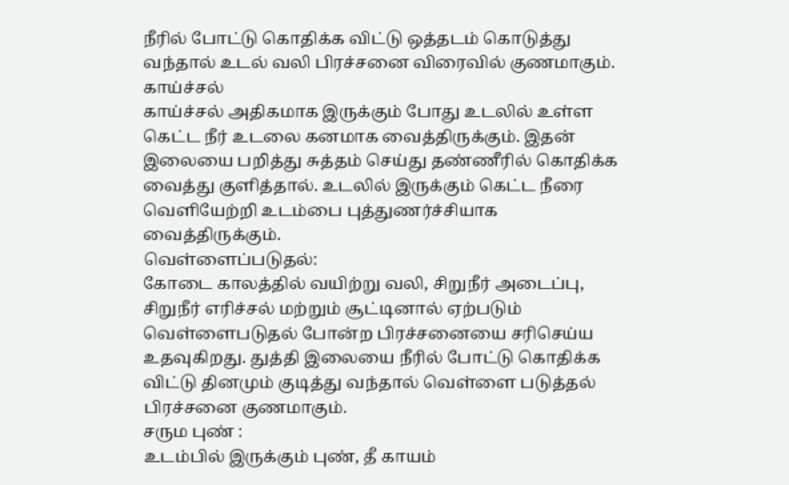நீரில் போட்டு கொதிக்க விட்டு ஒத்தடம் கொடுத்து வந்தால் உடல் வலி பிரச்சனை விரைவில் குணமாகும்.
காய்ச்சல்
காய்ச்சல் அதிகமாக இருக்கும் போது உடலில் உள்ள கெட்ட நீர் உடலை கனமாக வைத்திருக்கும். இதன் இலையை பறித்து சுத்தம் செய்து தண்ணீரில் கொதிக்க வைத்து குளித்தால். உடலில் இருக்கும் கெட்ட நீரை வெளியேற்றி உடம்பை புத்துணர்ச்சியாக வைத்திருக்கும்.
வெள்ளைப்படுதல்:
கோடை காலத்தில் வயிற்று வலி, சிறுநீர் அடைப்பு, சிறுநீர் எரிச்சல் மற்றும் சூட்டினால் ஏற்படும் வெள்ளைபடுதல் போன்ற பிரச்சனையை சரிசெய்ய உதவுகிறது. துத்தி இலையை நீரில் போட்டு கொதிக்க விட்டு தினமும் குடித்து வந்தால் வெள்ளை படுத்தல் பிரச்சனை குணமாகும்.
சரும புண் :
உடம்பில் இருக்கும் புண், தீ காயம்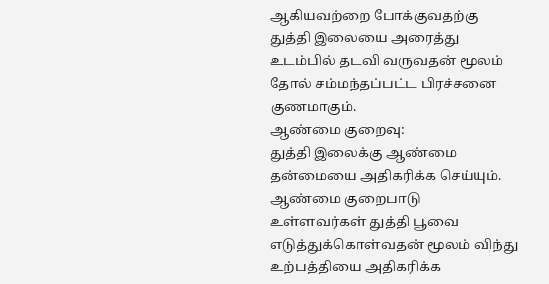ஆகியவற்றை போக்குவதற்கு துத்தி இலையை அரைத்து உடம்பில் தடவி வருவதன் மூலம் தோல் சம்மந்தப்பட்ட பிரச்சனை குணமாகும்.
ஆண்மை குறைவு:
துத்தி இலைக்கு ஆண்மை தன்மையை அதிகரிக்க செய்யும். ஆண்மை குறைபாடு உள்ளவர்கள் துத்தி பூவை எடுத்துக்கொள்வதன் மூலம் விந்து உற்பத்தியை அதிகரிக்க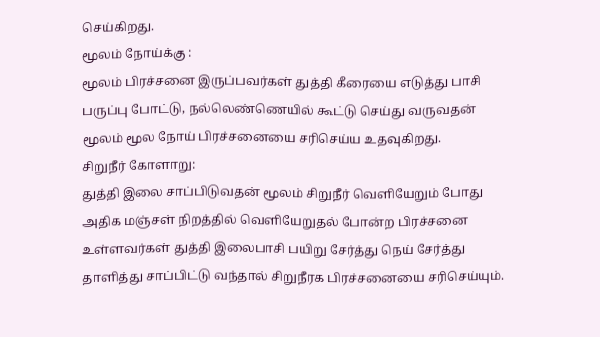செய்கிறது.
மூலம் நோய்க்கு :
மூலம் பிரச்சனை இருப்பவர்கள் துத்தி கீரையை எடுத்து பாசி பருப்பு போட்டு, நல்லெண்ணெயில் கூட்டு செய்து வருவதன் மூலம் மூல நோய் பிரச்சனையை சரிசெய்ய உதவுகிறது.
சிறுநீர் கோளாறு:
துத்தி இலை சாப்பிடுவதன் மூலம் சிறுநீர் வெளியேறும் போது அதிக மஞ்சள் நிறத்தில் வெளியேறுதல் போன்ற பிரச்சனை உள்ளவர்கள் துத்தி இலைபாசி பயிறு சேர்த்து நெய் சேர்த்து தாளித்து சாப்பிட்டு வந்தால் சிறுநீரக பிரச்சனையை சரிசெய்யும்.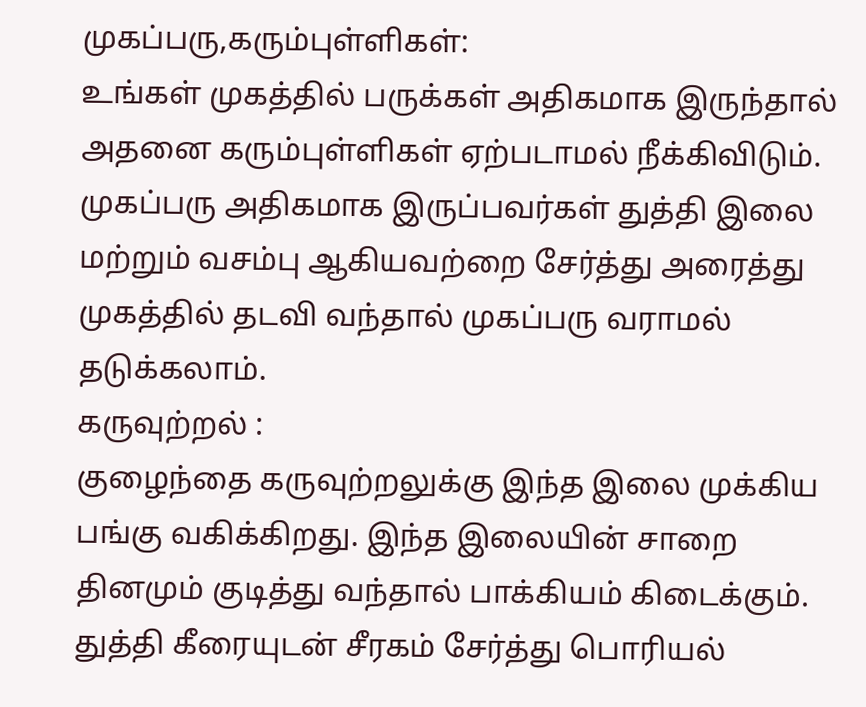முகப்பரு,கரும்புள்ளிகள்:
உங்கள் முகத்தில் பருக்கள் அதிகமாக இருந்தால் அதனை கரும்புள்ளிகள் ஏற்படாமல் நீக்கிவிடும். முகப்பரு அதிகமாக இருப்பவர்கள் துத்தி இலை மற்றும் வசம்பு ஆகியவற்றை சேர்த்து அரைத்து முகத்தில் தடவி வந்தால் முகப்பரு வராமல் தடுக்கலாம்.
கருவுற்றல் :
குழைந்தை கருவுற்றலுக்கு இந்த இலை முக்கிய பங்கு வகிக்கிறது. இந்த இலையின் சாறை தினமும் குடித்து வந்தால் பாக்கியம் கிடைக்கும். துத்தி கீரையுடன் சீரகம் சேர்த்து பொரியல்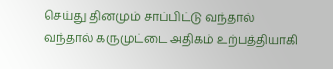செய்து தினமும் சாப்பிட்டு வந்தால் வந்தால் கருமுட்டை அதிகம் உற்பத்தியாகி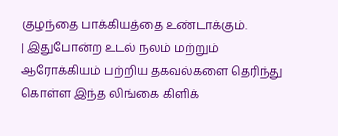குழந்தை பாக்கியத்தை உண்டாக்கும்.
| இதுபோன்ற உடல் நலம் மற்றும் ஆரோக்கியம் பற்றிய தகவல்களை தெரிந்து கொள்ள இந்த லிங்கை கிளிக்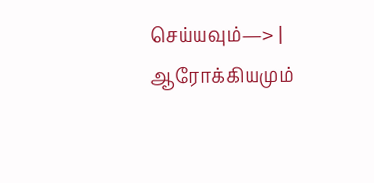செய்யவும்—> | ஆரோக்கியமும்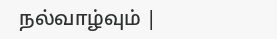நல்வாழ்வும் |